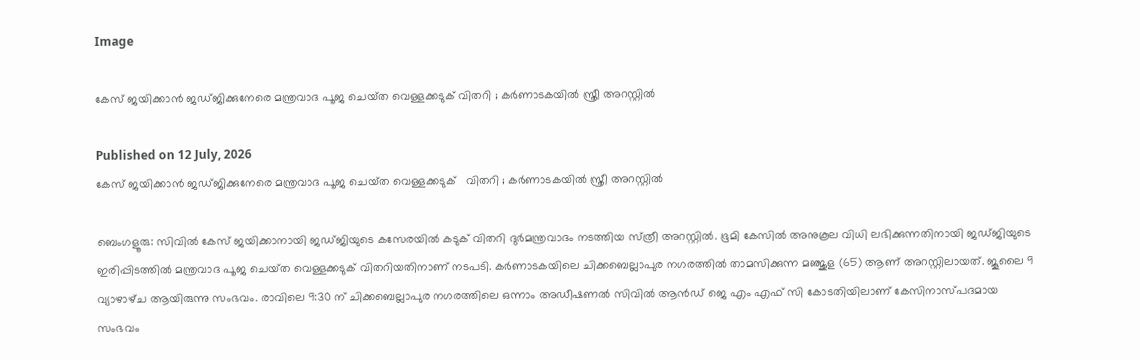Image

കേസ് ജയിക്കാൻ ജഡ്‌ജിക്കുനേരെ മന്ത്രവാദ പൂജ ചെയ്‌ത വെള്ളക്കടുക് വിതറി ; കർണാടകയിൽ സ്ത്രീ അറസ്റ്റിൽ

Published on 12 July, 2026
കേസ് ജയിക്കാൻ ജഡ്‌ജിക്കുനേരെ മന്ത്രവാദ പൂജ ചെയ്‌ത വെള്ളക്കടുക്   വിതറി ; കർണാടകയിൽ സ്ത്രീ അറസ്റ്റിൽ

ബെംഗളൂരു: സിവിൽ കേസ് ജയിക്കാനായി ജഡ്‌ജിയുടെ കസേരയിൽ കടുക് വിതറി ദുർമന്ത്രവാദം നടത്തിയ സ്‌ത്രീ അറസ്റ്റിൽ. ഭൂമി കേസിൽ അനുകൂല വിധി ലഭിക്കുന്നതിനായി ജഡ്‌ജിയുടെ ഇരിപ്പിടത്തിൽ മന്ത്രവാദ പൂജ ചെയ്‌ത വെള്ളക്കടുക് വിതറിയതിനാണ് നടപടി. കർണാടകയിലെ ചിക്കബെല്ലാപുര നഗരത്തിൽ താമസിക്കുന്ന മഞ്ജുള (65) ആണ് അറസ്റ്റിലായത്. ജൂലൈ 9 വ്യാഴാഴ്‌ച ആയിരുന്നു സംഭവം. രാവിലെ 9:30 ന് ചിക്കബെല്ലാപുര നഗരത്തിലെ ഒന്നാം അഡീഷണൽ സിവിൽ ആൻഡ് ജെ എം എഫ്‌ സി കോടതിയിലാണ് കേസിനാസ്‌പദമായ സംഭവം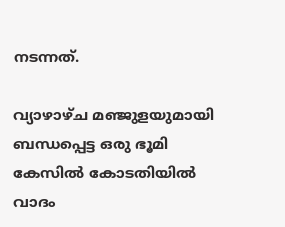നടന്നത്.

വ്യാഴാഴ്‌ച മഞ്ജുളയുമായി ബന്ധപ്പെട്ട ഒരു ഭൂമി കേസിൽ കോടതിയിൽ വാദം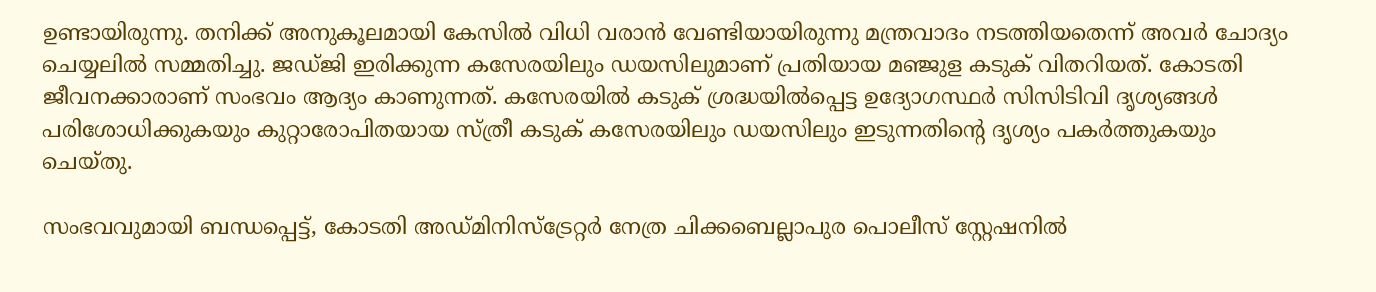ഉണ്ടായിരുന്നു. തനിക്ക് അനുകൂലമായി കേസിൽ വിധി വരാൻ വേണ്ടിയായിരുന്നു മന്ത്രവാദം നടത്തിയതെന്ന് അവർ ചോദ്യം ചെയ്യലിൽ സമ്മതിച്ചു. ജഡ്‌ജി ഇരിക്കുന്ന കസേരയിലും ഡയസിലുമാണ് പ്രതിയായ മഞ്ജുള കടുക് വിതറിയത്. കോടതി ജീവനക്കാരാണ് സംഭവം ആദ്യം കാണുന്നത്. കസേരയിൽ കടുക് ശ്രദ്ധയിൽപ്പെട്ട ഉദ്യോഗസ്ഥർ സിസിടിവി ദൃശ്യങ്ങൾ പരിശോധിക്കുകയും കുറ്റാരോപിതയായ സ്ത്രീ കടുക് കസേരയിലും ഡയസിലും ഇടുന്നതിൻ്റെ ദൃശ്യം പകർത്തുകയും ചെയ്‌തു.

സംഭവവുമായി ബന്ധപ്പെട്ട്, കോടതി അഡ്മിനിസ്ട്രേറ്റർ നേത്ര ചിക്കബെല്ലാപുര പൊലീസ് സ്റ്റേഷനിൽ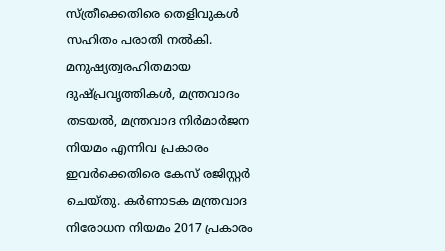സ്ത്രീക്കെതിരെ തെളിവുകൾ സഹിതം പരാതി നൽകി. മനുഷ്യത്വരഹിതമായ ദുഷ്പ്രവൃത്തികൾ, മന്ത്രവാദം തടയൽ, മന്ത്രവാദ നിർമാർജന നിയമം എന്നിവ പ്രകാരം ഇവർക്കെതിരെ കേസ് രജിസ്റ്റർ ചെയ്‌തു. കർണാടക മന്ത്രവാദ നിരോധന നിയമം 2017 പ്രകാരം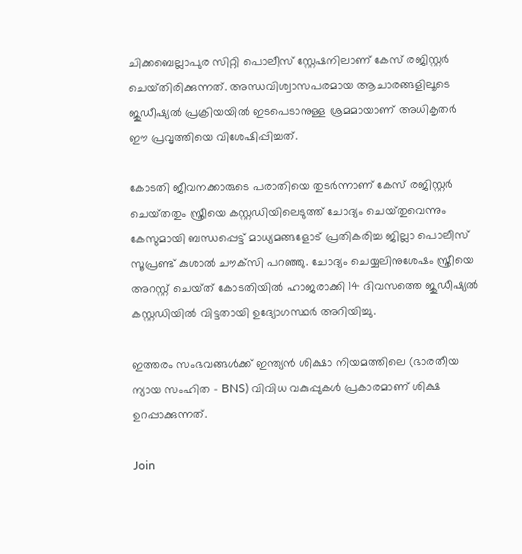ചിക്കബെല്ലാപുര സിറ്റി പൊലീസ് സ്റ്റേഷനിലാണ് കേസ് രജിസ്റ്റർ ചെയ്‌തിരിക്കുന്നത്. അന്ധവിശ്വാസപരമായ ആചാരങ്ങളിലൂടെ ജുഡീഷ്യൽ പ്രക്രിയയിൽ ഇടപെടാനുള്ള ശ്രമമായാണ് അധികൃതർ ഈ പ്രവൃത്തിയെ വിശേഷിപ്പിച്ചത്.

കോടതി ജീവനക്കാരുടെ പരാതിയെ തുടർന്നാണ് കേസ് രജിസ്റ്റർ ചെയ്‌തതും സ്ത്രീയെ കസ്റ്റഡിയിലെടുത്ത് ചോദ്യം ചെയ്‌തുവെന്നും കേസുമായി ബന്ധപ്പെട്ട് മാധ്യമങ്ങളോട് പ്രതികരിച്ച ജില്ലാ പൊലീസ് സൂപ്രണ്ട് കുശാൽ ചൗക്‌സി പറഞ്ഞു. ചോദ്യം ചെയ്യലിനുശേഷം സ്ത്രീയെ അറസ്റ്റ് ചെയ്‌ത് കോടതിയിൽ ഹാജരാക്കി 14 ദിവസത്തെ ജുഡീഷ്യൽ കസ്റ്റഡിയിൽ വിട്ടതായി ഉദ്യോഗസ്ഥർ അറിയിച്ചു.

ഇത്തരം സംഭവങ്ങൾക്ക് ഇന്ത്യൻ ശിക്ഷാ നിയമത്തിലെ (ഭാരതീയ ന്യായ സംഹിത - BNS) വിവിധ വകുപ്പുകൾ പ്രകാരമാണ് ശിക്ഷ ഉറപ്പാക്കുന്നത്.

Join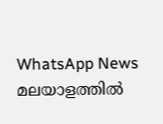WhatsApp News
മലയാളത്തില്‍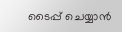ടൈപ്പ് ചെയ്യാന്‍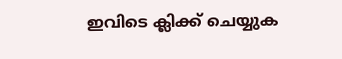ഇവിടെ ക്ലിക്ക് ചെയ്യുക